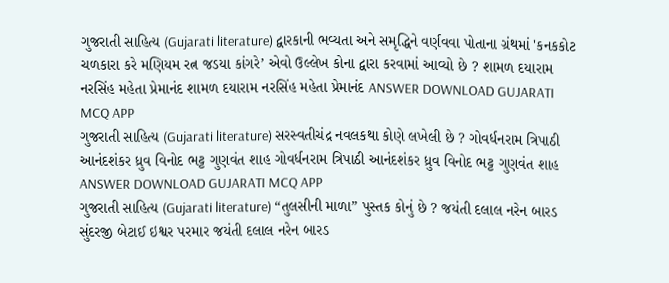ગુજરાતી સાહિત્ય (Gujarati literature) દ્વારકાની ભવ્યતા અને સમૃદ્ધિને વર્ણવવા પોતાના ગ્રંથમાં 'કનકકોટ ચળકારા કરે મણિયમ રત્ન જડયા કાંગરે’ એવો ઉલ્લેખ કોના દ્વારા કરવામાં આવ્યો છે ? શામળ દયારામ નરસિંહ મહેતા પ્રેમાનંદ શામળ દયારામ નરસિંહ મહેતા પ્રેમાનંદ ANSWER DOWNLOAD GUJARATI MCQ APP
ગુજરાતી સાહિત્ય (Gujarati literature) સરસ્વતીચંદ્ર નવલકથા કોણે લખેલી છે ? ગોવર્ધનરામ ત્રિપાઠી આનંદશંકર ધ્રુવ વિનોદ ભટ્ટ ગુણવંત શાહ ગોવર્ધનરામ ત્રિપાઠી આનંદશંકર ધ્રુવ વિનોદ ભટ્ટ ગુણવંત શાહ ANSWER DOWNLOAD GUJARATI MCQ APP
ગુજરાતી સાહિત્ય (Gujarati literature) “તુલસીની માળા” પુસ્તક કોનું છે ? જયંતી દલાલ નરેન બારડ સુંદરજી બેટાઈ ઇશ્વર પરમાર જયંતી દલાલ નરેન બારડ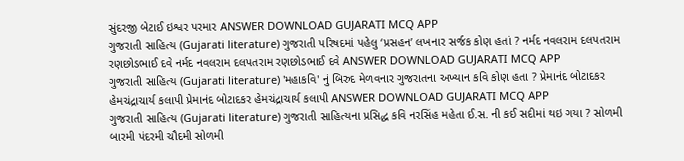સુંદરજી બેટાઈ ઇશ્વર પરમાર ANSWER DOWNLOAD GUJARATI MCQ APP
ગુજરાતી સાહિત્ય (Gujarati literature) ગુજરાતી પરિષદમાં પહેલુ ‘પ્રસહન’ લખનાર સર્જક કોણ હતાં ? નર્મદ નવલરામ દલપતરામ રણછોડભાઈ દવે નર્મદ નવલરામ દલપતરામ રણછોડભાઈ દવે ANSWER DOWNLOAD GUJARATI MCQ APP
ગુજરાતી સાહિત્ય (Gujarati literature) 'મહાકવિ' નું બિરુદ મેળવનાર ગુજરાતના અખ્યાન કવિ કોણ હતા ? પ્રેમાનંદ બોટાદકર હેમચંદ્રાચાર્ય કલાપી પ્રેમાનંદ બોટાદકર હેમચંદ્રાચાર્ય કલાપી ANSWER DOWNLOAD GUJARATI MCQ APP
ગુજરાતી સાહિત્ય (Gujarati literature) ગુજરાતી સાહિત્યના પ્રસિદ્ધ કવિ નરસિંહ મહેતા ઈ.સ. ની કઈ સદીમાં થઇ ગયા ? સોળમી બારમી પંદરમી ચૌદમી સોળમી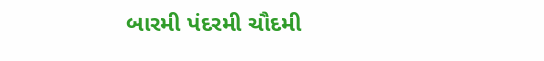બારમી પંદરમી ચૌદમી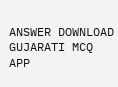ANSWER DOWNLOAD GUJARATI MCQ APP